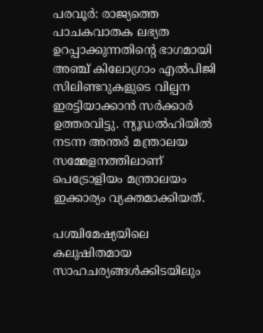പരവൂര്‍: രാജ്യത്തെ പാചകവാതക ലഭ്യത ഉറപ്പാക്കുന്നതിന്‍റെ ഭാഗമായി അഞ്ച് കിലോഗ്രാം എല്‍പിജി സിലിണ്ടറുകളുടെ വില്പന ഇരട്ടിയാക്കാന്‍ സര്‍ക്കാര്‍ ഉത്തരവിട്ടു. ന്യൂഡല്‍ഹിയില്‍ നടന്ന അന്തര്‍ മന്ത്രാലയ സമ്മേളനത്തിലാണ് പെട്രോളിയം മന്ത്രാലയം ഇക്കാര്യം വ്യക്തമാക്കിയത്.

പശ്ചിമേഷ്യയിലെ കലുഷിതമായ സാഹചര്യങ്ങള്‍ക്കിടയിലും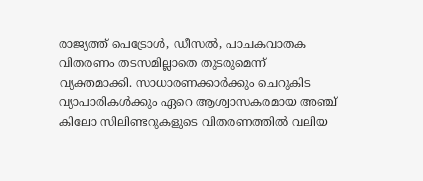രാജ്യത്ത് പെട്രോള്‍, ഡീസല്‍, പാചകവാതക വിതരണം തടസമില്ലാതെ തുടരുമെന്ന് വ്യക്തമാക്കി. സാധാരണക്കാര്‍ക്കും ചെറുകിട വ്യാപാരികള്‍ക്കും ഏറെ ആശ്വാസകരമായ അഞ്ച് കിലോ സിലിണ്ടറുകളുടെ വിതരണത്തില്‍ വലിയ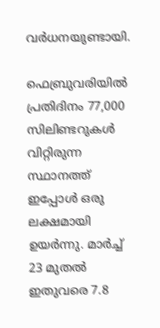വര്‍ധനയുണ്ടായി.

ഫെബ്രുവരിയില്‍ പ്രതിദിനം 77,000 സിലിണ്ടറുകള്‍ വിറ്റിരുന്ന സ്ഥാനത്ത് ഇപ്പോള്‍ ഒരു ലക്ഷമായി ഉയര്‍ന്നു. മാര്‍ച്ച് 23 മുതല്‍ ഇതുവരെ 7.8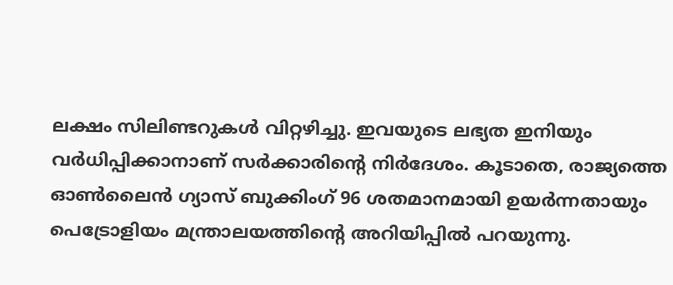ലക്ഷം സിലിണ്ടറുകള്‍ വിറ്റഴിച്ചു. ഇവയുടെ ലഭ്യത ഇനിയും വര്‍ധിപ്പിക്കാനാണ് സര്‍ക്കാരിന്‍റെ നിര്‍ദേശം. കൂടാതെ, രാജ്യത്തെ ഓണ്‍ലൈന്‍ ഗ്യാസ് ബുക്കിംഗ് 96 ശതമാനമായി ഉയര്‍ന്നതായും പെട്രോളിയം മന്ത്രാലയത്തിന്‍റെ അറിയിപ്പില്‍ പറയുന്നു.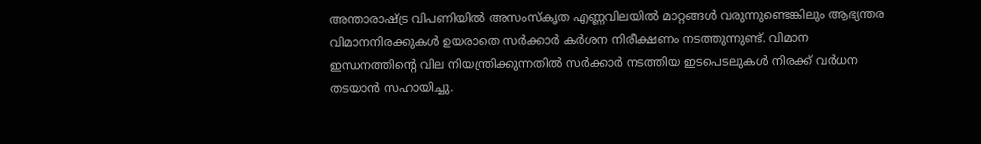അന്താരാഷ്ട്ര വിപണിയില്‍ അസംസ്‌കൃത എണ്ണവിലയില്‍ മാറ്റങ്ങള്‍ വരുന്നുണ്ടെങ്കിലും ആഭ്യന്തര വിമാനനിരക്കുകള്‍ ഉയരാതെ സര്‍ക്കാര്‍ കര്‍ശന നിരീക്ഷണം നടത്തുന്നുണ്ട്. വിമാന ഇന്ധനത്തിന്‍റെ വില നിയന്ത്രിക്കുന്നതില്‍ സര്‍ക്കാര്‍ നടത്തിയ ഇടപെടലുകള്‍ നിരക്ക് വര്‍ധന തടയാന്‍ സഹായിച്ചു.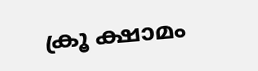ക്രൂ ക്ഷാമം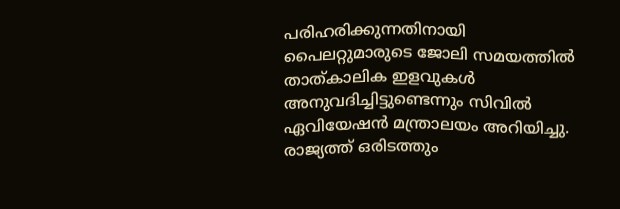പരിഹരിക്കുന്നതിനായി പൈലറ്റുമാരുടെ ജോലി സമയത്തില്‍ താത്കാലിക ഇളവുകള്‍ അനുവദിച്ചിട്ടുണ്ടെന്നും സിവില്‍ ഏവിയേഷന്‍ മന്ത്രാലയം അറിയിച്ചു. രാജ്യത്ത് ഒരിടത്തും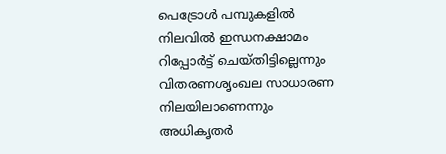പെട്രോള്‍ പമ്പുകളില്‍ നിലവില്‍ ഇന്ധനക്ഷാമം റിപ്പോര്‍ട്ട് ചെയ്തിട്ടില്ലെന്നും വിതരണശൃംഖല സാധാരണ നിലയിലാണെന്നും അധികൃതര്‍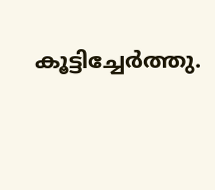കൂട്ടിച്ചേര്‍ത്തു.